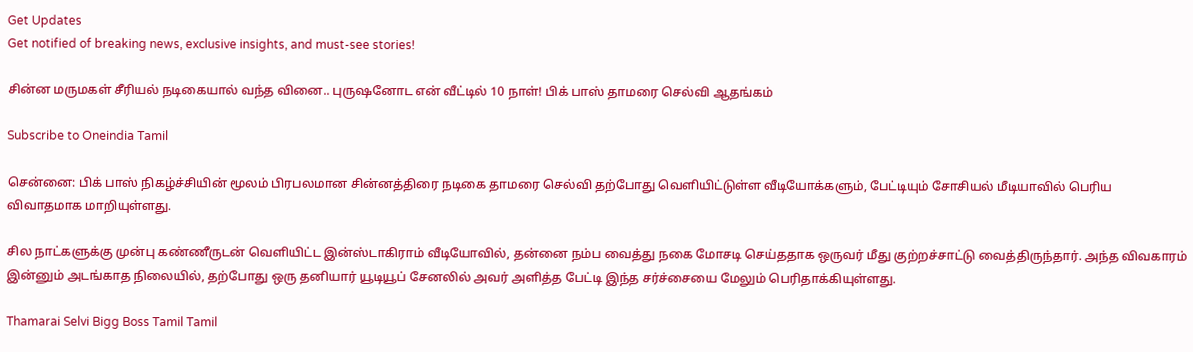Get Updates
Get notified of breaking news, exclusive insights, and must-see stories!

சின்ன மருமகள் சீரியல் நடிகையால் வந்த வினை.. புருஷனோட என் வீட்டில் 10 நாள்! பிக் பாஸ் தாமரை செல்வி ஆதங்கம்

Subscribe to Oneindia Tamil

சென்னை: பிக் பாஸ் நிகழ்ச்சியின் மூலம் பிரபலமான சின்னத்திரை நடிகை தாமரை செல்வி தற்போது வெளியிட்டுள்ள வீடியோக்களும், பேட்டியும் சோசியல் மீடியாவில் பெரிய விவாதமாக மாறியுள்ளது.

சில நாட்களுக்கு முன்பு கண்ணீருடன் வெளியிட்ட இன்ஸ்டாகிராம் வீடியோவில், தன்னை நம்ப வைத்து நகை மோசடி செய்ததாக ஒருவர் மீது குற்றச்சாட்டு வைத்திருந்தார். அந்த விவகாரம் இன்னும் அடங்காத நிலையில், தற்போது ஒரு தனியார் யூடியூப் சேனலில் அவர் அளித்த பேட்டி இந்த சர்ச்சையை மேலும் பெரிதாக்கியுள்ளது.

Thamarai Selvi Bigg Boss Tamil Tamil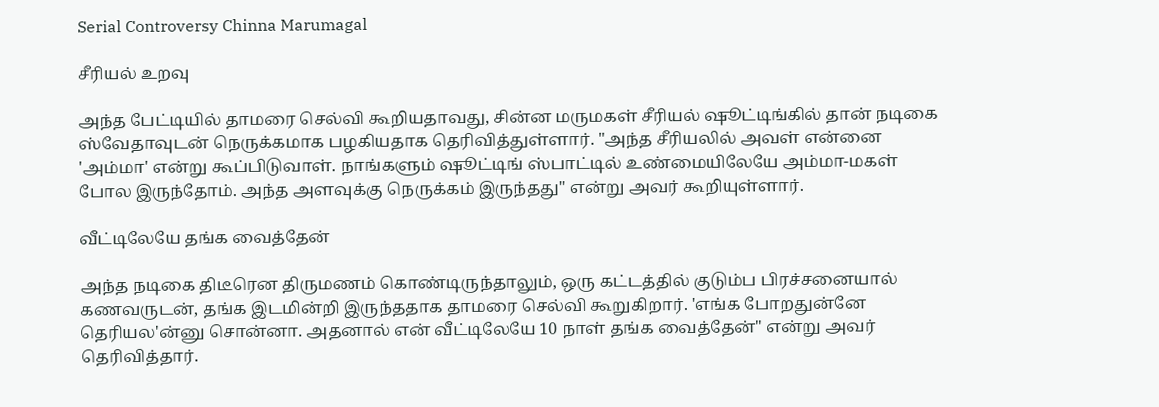Serial Controversy Chinna Marumagal

சீரியல் உறவு

அந்த பேட்டியில் தாமரை செல்வி கூறியதாவது, சின்ன மருமகள் சீரியல் ஷூட்டிங்கில் தான் நடிகை ஸ்வேதாவுடன் நெருக்கமாக பழகியதாக தெரிவித்துள்ளார். "அந்த சீரியலில் அவள் என்னை 'அம்மா' என்று கூப்பிடுவாள். நாங்களும் ஷூட்டிங் ஸ்பாட்டில் உண்மையிலேயே அம்மா-மகள் போல இருந்தோம். அந்த அளவுக்கு நெருக்கம் இருந்தது" என்று அவர் கூறியுள்ளார்.

வீட்டிலேயே தங்க வைத்தேன்

அந்த நடிகை திடீரென திருமணம் கொண்டிருந்தாலும், ஒரு கட்டத்தில் குடும்ப பிரச்சனையால் கணவருடன், தங்க இடமின்றி இருந்ததாக தாமரை செல்வி கூறுகிறார். 'எங்க போறதுன்னே தெரியல'ன்னு சொன்னா. அதனால் என் வீட்டிலேயே 10 நாள் தங்க வைத்தேன்" என்று அவர் தெரிவித்தார்.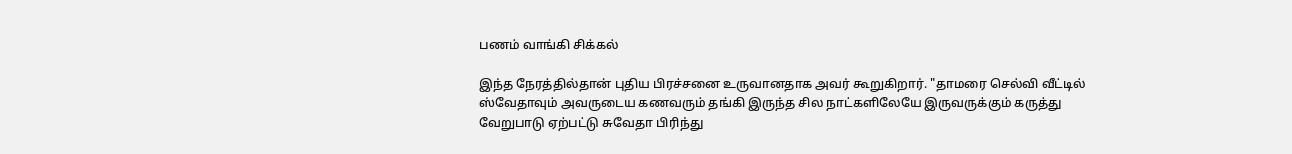பணம் வாங்கி சிக்கல்

இந்த நேரத்தில்தான் புதிய பிரச்சனை உருவானதாக அவர் கூறுகிறார். "தாமரை செல்வி வீட்டில் ஸ்வேதாவும் அவருடைய கணவரும் தங்கி இருந்த சில நாட்களிலேயே இருவருக்கும் கருத்து வேறுபாடு ஏற்பட்டு சுவேதா பிரிந்து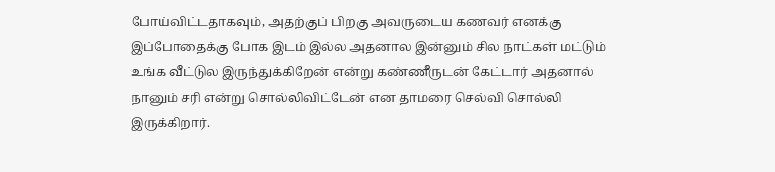போய்விட்டதாகவும், அதற்குப் பிறகு அவருடைய கணவர் எனக்கு இப்போதைக்கு போக இடம் இல்ல அதனால இன்னும் சில நாட்கள் மட்டும் உங்க வீட்டுல இருந்துக்கிறேன் என்று கண்ணீருடன் கேட்டார் அதனால் நானும் சரி என்று சொல்லிவிட்டேன் என தாமரை செல்வி சொல்லி இருக்கிறார்.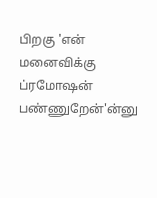பிறகு 'என் மனைவிக்கு ப்ரமோஷன் பண்ணுறேன்'ன்னு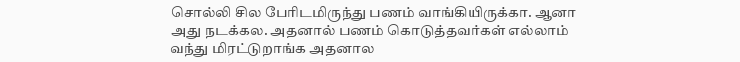சொல்லி சில பேரிடமிருந்து பணம் வாங்கியிருக்கா. ஆனா அது நடக்கல. அதனால் பணம் கொடுத்தவர்கள் எல்லாம் வந்து மிரட்டுறாங்க அதனால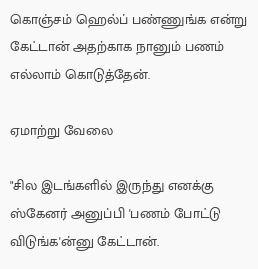கொஞ்சம் ஹெல்ப் பண்ணுங்க என்று கேட்டான் அதற்காக நானும் பணம் எல்லாம் கொடுத்தேன்.

ஏமாற்று வேலை

"சில இடங்களில் இருந்து எனக்கு ஸ்கேனர் அனுப்பி 'பணம் போட்டு விடுங்க'ன்னு கேட்டான்.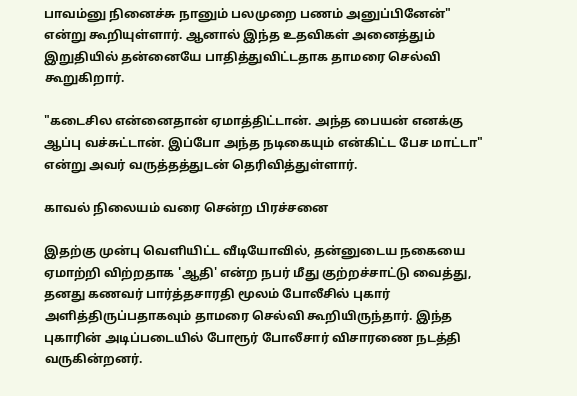பாவம்னு நினைச்சு நானும் பலமுறை பணம் அனுப்பினேன்" என்று கூறியுள்ளார். ஆனால் இந்த உதவிகள் அனைத்தும் இறுதியில் தன்னையே பாதித்துவிட்டதாக தாமரை செல்வி கூறுகிறார்.

"கடைசில என்னைதான் ஏமாத்திட்டான். அந்த பையன் எனக்கு ஆப்பு வச்சுட்டான். இப்போ அந்த நடிகையும் என்கிட்ட பேச மாட்டா" என்று அவர் வருத்தத்துடன் தெரிவித்துள்ளார்.

காவல் நிலையம் வரை சென்ற பிரச்சனை

இதற்கு முன்பு வெளியிட்ட வீடியோவில், தன்னுடைய நகையை ஏமாற்றி விற்றதாக 'ஆதி' என்ற நபர் மீது குற்றச்சாட்டு வைத்து, தனது கணவர் பார்த்தசாரதி மூலம் போலீசில் புகார் அளித்திருப்பதாகவும் தாமரை செல்வி கூறியிருந்தார். இந்த புகாரின் அடிப்படையில் போரூர் போலீசார் விசாரணை நடத்தி வருகின்றனர்.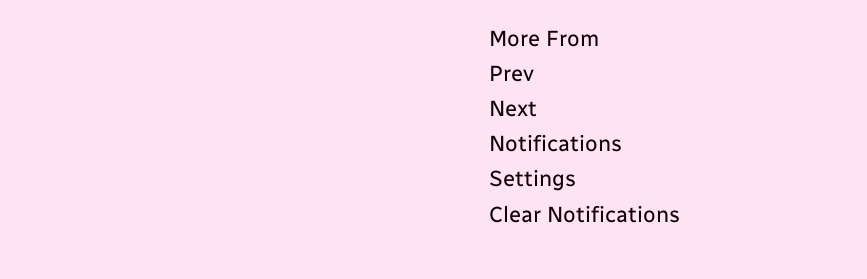More From
Prev
Next
Notifications
Settings
Clear Notifications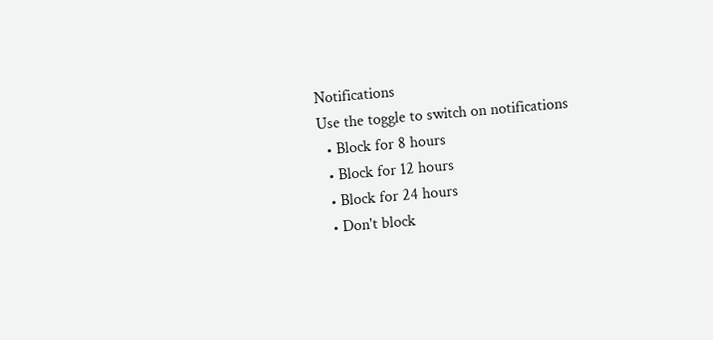Notifications
Use the toggle to switch on notifications
  • Block for 8 hours
  • Block for 12 hours
  • Block for 24 hours
  • Don't block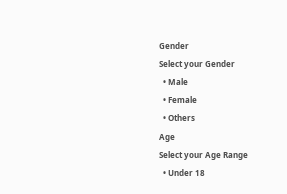Gender
Select your Gender
  • Male
  • Female
  • Others
Age
Select your Age Range
  • Under 18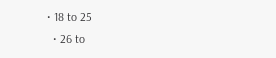• 18 to 25
  • 26 to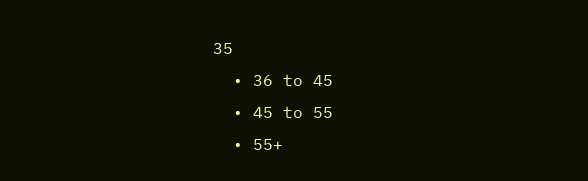35
  • 36 to 45
  • 45 to 55
  • 55+